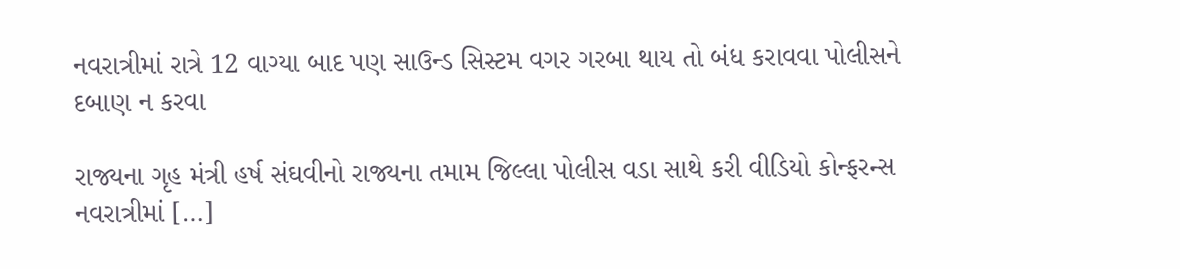નવરાત્રીમાં રાત્રે 12 વાગ્યા બાદ પણ સાઉન્ડ સિસ્ટમ વગર ગરબા થાય તો બંધ કરાવવા પોલીસને દબાણ ન કરવા

રાજ્યના ગૃહ મંત્રી હર્ષ સંઘવીનો રાજ્યના તમામ જિલ્લા પોલીસ વડા સાથે કરી વીડિયો કોન્ફરન્સ નવરાત્રીમાં […]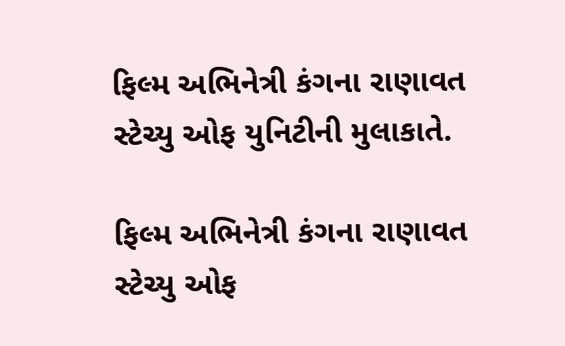ફિલ્મ અભિનેત્રી કંગના રાણાવત સ્ટેચ્યુ ઓફ યુનિટીની મુલાકાતે.

ફિલ્મ અભિનેત્રી કંગના રાણાવત સ્ટેચ્યુ ઓફ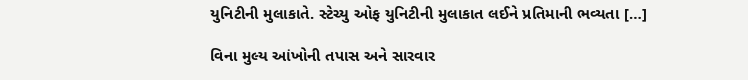યુનિટીની મુલાકાતે. સ્ટેચ્યુ ઓફ યુનિટીની મુલાકાત લઈને પ્રતિમાની ભવ્યતા […]

વિના મુલ્ય આંખોની તપાસ અને સારવાર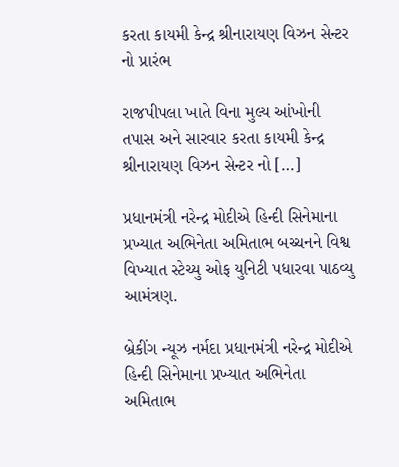કરતા કાયમી કેન્દ્ર શ્રીનારાયણ વિઝન સેન્ટર નો પ્રારંભ

રાજપીપલા ખાતે વિના મુલ્ય આંખોની તપાસ અને સારવાર કરતા કાયમી કેન્દ્ર શ્રીનારાયણ વિઝન સેન્ટર નો […]

પ્રધાનમંત્રી નરેન્દ્ર મોદીએ હિન્દી સિનેમાના પ્રખ્યાત અભિનેતા અમિતાભ બચ્ચનને વિશ્વ વિખ્યાત સ્ટેચ્યુ ઓફ યુનિટી પધારવા પાઠવ્યુ આમંત્રણ.

બ્રેકીંગ ન્યૂઝ નર્મદા પ્રધાનમંત્રી નરેન્દ્ર મોદીએ હિન્દી સિનેમાના પ્રખ્યાત અભિનેતા અમિતાભ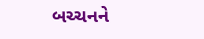બચ્ચનને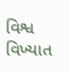વિશ્વ વિખ્યાત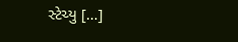સ્ટેચ્યુ […]